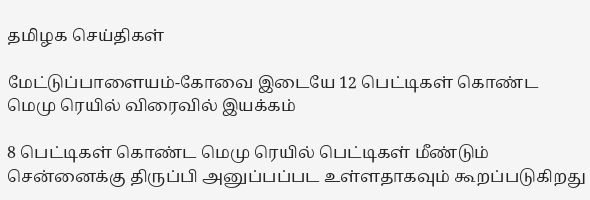தமிழக செய்திகள்

மேட்டுப்பாளையம்-கோவை இடையே 12 பெட்டிகள் கொண்ட மெமு ரெயில் விரைவில் இயக்கம்

8 பெட்டிகள் கொண்ட மெமு ரெயில் பெட்டிகள் மீண்டும் சென்னைக்கு திருப்பி அனுப்பப்பட உள்ளதாகவும் கூறப்படுகிறது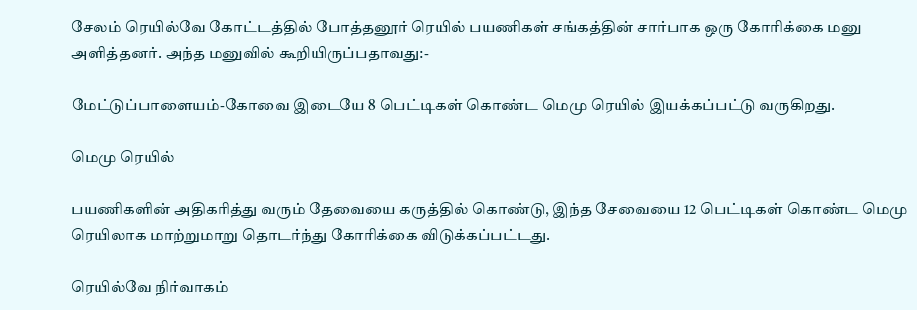சேலம் ரெயில்வே கோட்டத்தில் போத்தனூர் ரெயில் பயணிகள் சங்கத்தின் சார்பாக ஒரு கோரிக்கை மனு அளித்தனர். அந்த மனுவில் கூறியிருப்பதாவது:-

மேட்டுப்பாளையம்-கோவை இடையே 8 பெட்டிகள் கொண்ட மெமு ரெயில் இயக்கப்பட்டு வருகிறது.

மெமு ரெயில்

பயணிகளின் அதிகரித்து வரும் தேவையை கருத்தில் கொண்டு, இந்த சேவையை 12 பெட்டிகள் கொண்ட மெமு ரெயிலாக மாற்றுமாறு தொடர்ந்து கோரிக்கை விடுக்கப்பட்டது.

ரெயில்வே நிர்வாகம்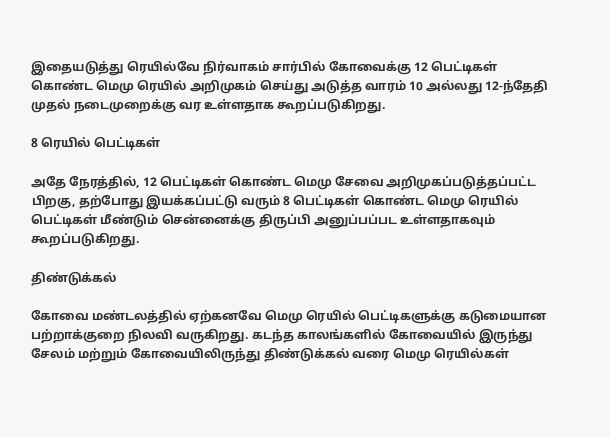இதையடுத்து ரெயில்வே நிர்வாகம் சார்பில் கோவைக்கு 12 பெட்டிகள் கொண்ட மெமு ரெயில் அறிமுகம் செய்து அடுத்த வாரம் 10 அல்லது 12-ந்தேதி முதல் நடைமுறைக்கு வர உள்ளதாக கூறப்படுகிறது.

8 ரெயில் பெட்டிகள்

அதே நேரத்தில், 12 பெட்டிகள் கொண்ட மெமு சேவை அறிமுகப்படுத்தப்பட்ட பிறகு, தற்போது இயக்கப்பட்டு வரும் 8 பெட்டிகள் கொண்ட மெமு ரெயில் பெட்டிகள் மீண்டும் சென்னைக்கு திருப்பி அனுப்பப்பட உள்ளதாகவும் கூறப்படுகிறது.

திண்டுக்கல்

கோவை மண்டலத்தில் ஏற்கனவே மெமு ரெயில் பெட்டிகளுக்கு கடுமையான பற்றாக்குறை நிலவி வருகிறது. கடந்த காலங்களில் கோவையில் இருந்து சேலம் மற்றும் கோவையிலிருந்து திண்டுக்கல் வரை மெமு ரெயில்கள்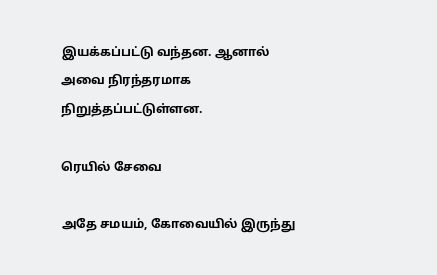இயக்கப்பட்டு வந்தன. ஆனால் அவை நிரந்தரமாக நிறுத்தப்பட்டுள்ளன.

ரெயில் சேவை

அதே சமயம், கோவையில் இருந்து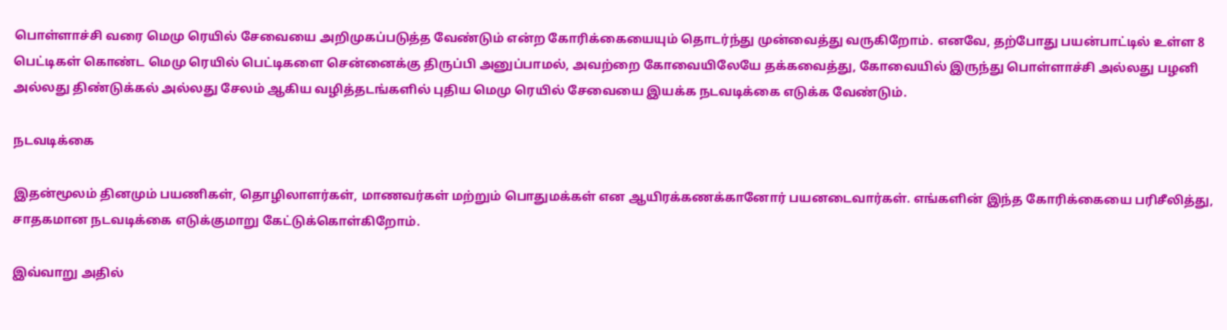பொள்ளாச்சி வரை மெமு ரெயில் சேவையை அறிமுகப்படுத்த வேண்டும் என்ற கோரிக்கையையும் தொடர்ந்து முன்வைத்து வருகிறோம். எனவே, தற்போது பயன்பாட்டில் உள்ள 8 பெட்டிகள் கொண்ட மெமு ரெயில் பெட்டிகளை சென்னைக்கு திருப்பி அனுப்பாமல், அவற்றை கோவையிலேயே தக்கவைத்து, கோவையில் இருந்து பொள்ளாச்சி அல்லது பழனி அல்லது திண்டுக்கல் அல்லது சேலம் ஆகிய வழித்தடங்களில் புதிய மெமு ரெயில் சேவையை இயக்க நடவடிக்கை எடுக்க வேண்டும்.

நடவடிக்கை

இதன்மூலம் தினமும் பயணிகள், தொழிலாளர்கள், மாணவர்கள் மற்றும் பொதுமக்கள் என ஆயிரக்கணக்கானோர் பயனடைவார்கள். எங்களின் இந்த கோரிக்கையை பரிசீலித்து, சாதகமான நடவடிக்கை எடுக்குமாறு கேட்டுக்கொள்கிறோம்.

இவ்வாறு அதில்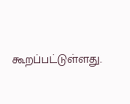கூறப்பட்டுள்ளது.